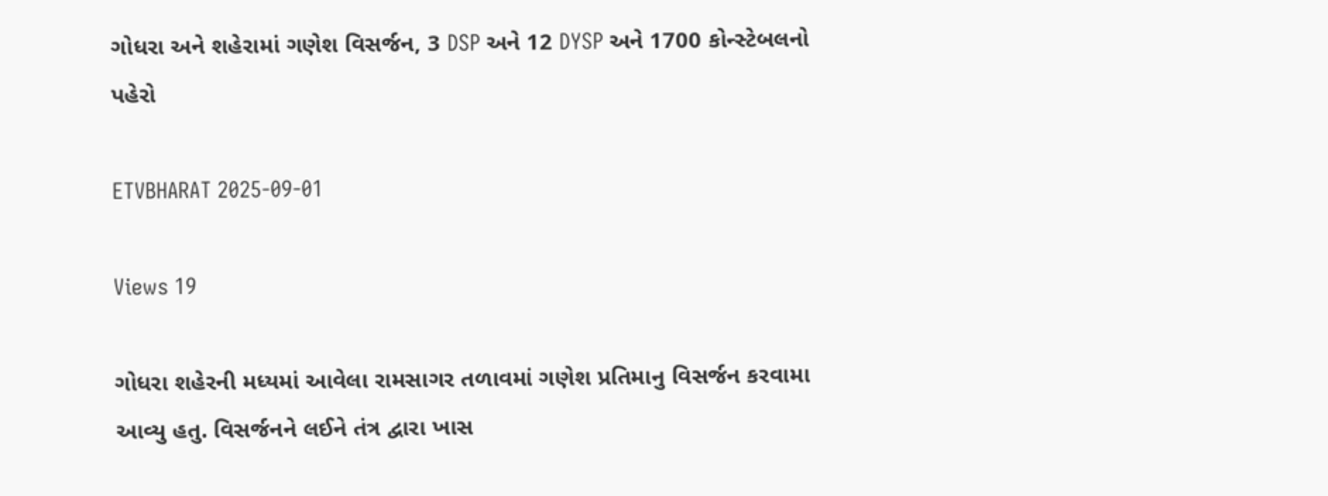ગોધરા અને શહેરામાં ગણેશ વિસર્જન, 3 DSP અને 12 DYSP અને 1700 કોન્સ્ટેબલનો પહેરો

ETVBHARAT 2025-09-01

Views 19

ગોધરા શહેરની મધ્યમાં આવેલા રામસાગર તળાવમાં ગણેશ પ્રતિમાનુ વિસર્જન કરવામા આવ્યુ હતુ. વિસર્જનને લઈને તંત્ર દ્વારા ખાસ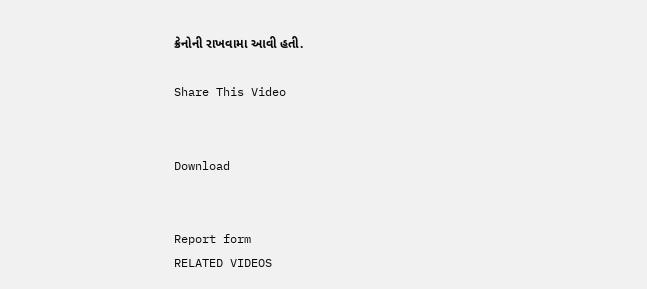ક્રેનોની રાખવામા આવી હતી.

Share This Video


Download


Report form
RELATED VIDEOS